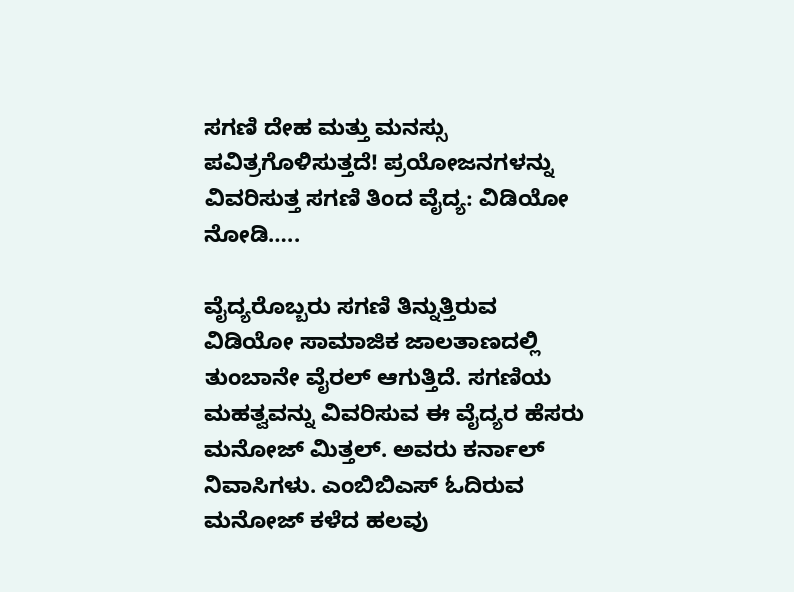ಸಗಣಿ ದೇಹ ಮತ್ತು ಮನಸ್ಸು ಪವಿತ್ರಗೊಳಿಸುತ್ತದೆ! ಪ್ರಯೋಜನಗಳನ್ನು ವಿವರಿಸುತ್ತ ಸಗಣಿ ತಿಂದ ವೈದ್ಯ: ವಿಡಿಯೋ ನೋಡಿ…..

ವೈದ್ಯರೊಬ್ಬರು ಸಗಣಿ ತಿನ್ನುತ್ತಿರುವ ವಿಡಿಯೋ ಸಾಮಾಜಿಕ ಜಾಲತಾಣದಲ್ಲಿ ತುಂಬಾನೇ ವೈರಲ್ ಆಗುತ್ತಿದೆ. ಸಗಣಿಯ ಮಹತ್ವವನ್ನು ವಿವರಿಸುವ ಈ ವೈದ್ಯರ ಹೆಸರು ಮನೋಜ್ ಮಿತ್ತಲ್. ಅವರು ಕರ್ನಾಲ್ ನಿವಾಸಿಗಳು. ಎಂಬಿಬಿಎಸ್ ಓದಿರುವ ಮನೋಜ್ ಕಳೆದ ಹಲವು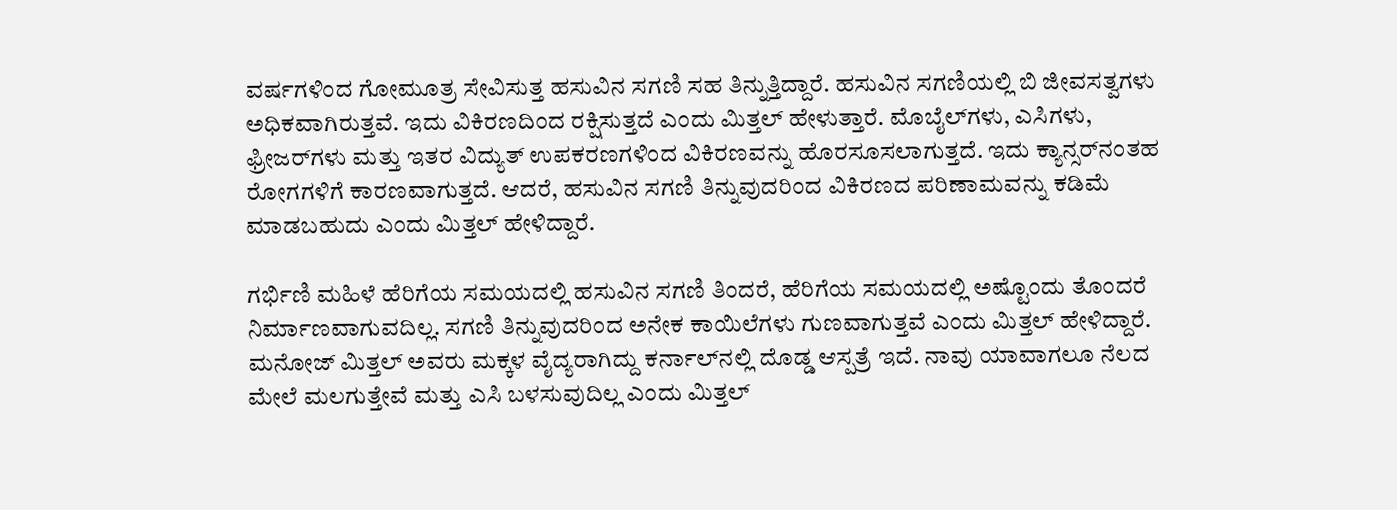ವರ್ಷಗಳಿಂದ ಗೋಮೂತ್ರ ಸೇವಿಸುತ್ತ ಹಸುವಿನ ಸಗಣಿ ಸಹ ತಿನ್ನುತ್ತಿದ್ದಾರೆ. ಹಸುವಿನ ಸಗಣಿಯಲ್ಲಿ ಬಿ ಜೀವಸತ್ವಗಳು ಅಧಿಕವಾಗಿರುತ್ತವೆ. ಇದು ವಿಕಿರಣದಿಂದ ರಕ್ಷಿಸುತ್ತದೆ ಎಂದು ಮಿತ್ತಲ್ ಹೇಳುತ್ತಾರೆ. ಮೊಬೈಲ್‌ಗಳು, ಎಸಿಗಳು, ಫ್ರೀಜರ್‌ಗಳು ಮತ್ತು ಇತರ ವಿದ್ಯುತ್ ಉಪಕರಣಗಳಿಂದ ವಿಕಿರಣವನ್ನು ಹೊರಸೂಸಲಾಗುತ್ತದೆ. ಇದು ಕ್ಯಾನ್ಸರ್‌ನಂತಹ ರೋಗಗಳಿಗೆ ಕಾರಣವಾಗುತ್ತದೆ. ಆದರೆ, ಹಸುವಿನ ಸಗಣಿ ತಿನ್ನುವುದರಿಂದ ವಿಕಿರಣದ ಪರಿಣಾಮವನ್ನು ಕಡಿಮೆ ಮಾಡಬಹುದು ಎಂದು ಮಿತ್ತಲ್ ಹೇಳಿದ್ದಾರೆ.

ಗರ್ಭಿಣಿ ಮಹಿಳೆ ಹೆರಿಗೆಯ ಸಮಯದಲ್ಲಿ ಹಸುವಿನ ಸಗಣಿ ತಿಂದರೆ, ಹೆರಿಗೆಯ ಸಮಯದಲ್ಲಿ ಅಷ್ಟೊಂದು ತೊಂದರೆ ನಿರ್ಮಾಣವಾಗುವದಿಲ್ಲ. ಸಗಣಿ ತಿನ್ನುವುದರಿಂದ ಅನೇಕ ಕಾಯಿಲೆಗಳು ಗುಣವಾಗುತ್ತವೆ ಎಂದು ಮಿತ್ತಲ್ ಹೇಳಿದ್ದಾರೆ. ಮನೋಜ್ ಮಿತ್ತಲ್ ಅವರು ಮಕ್ಕಳ ವೈದ್ಯರಾಗಿದ್ದು ಕರ್ನಾಲ್‌ನಲ್ಲಿ ದೊಡ್ಡ ಆಸ್ಪತ್ರೆ ಇದೆ. ನಾವು ಯಾವಾಗಲೂ ನೆಲದ ಮೇಲೆ ಮಲಗುತ್ತೇವೆ ಮತ್ತು ಎಸಿ ಬಳಸುವುದಿಲ್ಲ ಎಂದು ಮಿತ್ತಲ್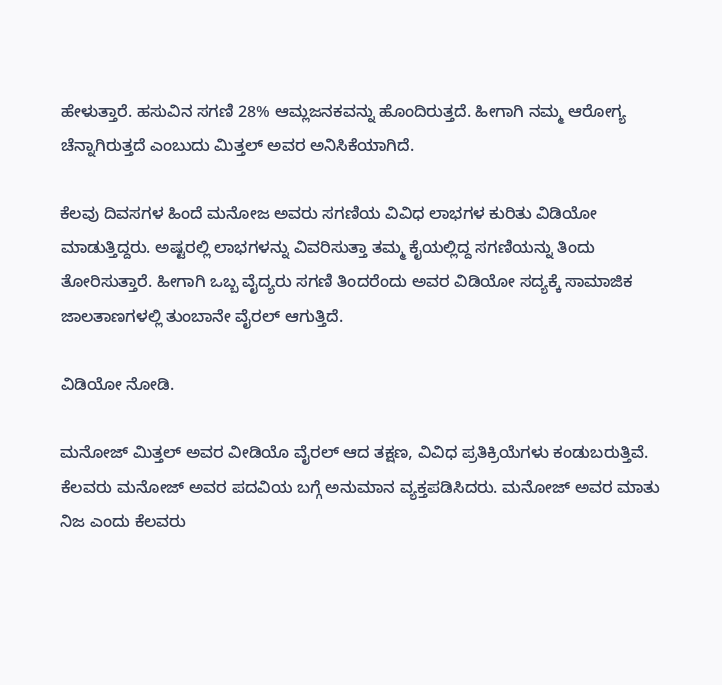ಹೇಳುತ್ತಾರೆ. ಹಸುವಿನ ಸಗಣಿ 28% ಆಮ್ಲಜನಕವನ್ನು ಹೊಂದಿರುತ್ತದೆ. ಹೀಗಾಗಿ ನಮ್ಮ ಆರೋಗ್ಯ ಚೆನ್ನಾಗಿರುತ್ತದೆ ಎಂಬುದು ಮಿತ್ತಲ್ ಅವರ ಅನಿಸಿಕೆಯಾಗಿದೆ.

ಕೆಲವು ದಿವಸಗಳ ಹಿಂದೆ ಮನೋಜ ಅವರು ಸಗಣಿಯ ವಿವಿಧ ಲಾಭಗಳ ಕುರಿತು ವಿಡಿಯೋ ಮಾಡುತ್ತಿದ್ದರು. ಅಷ್ಟರಲ್ಲಿ ಲಾಭಗಳನ್ನು ವಿವರಿಸುತ್ತಾ ತಮ್ಮ ಕೈಯಲ್ಲಿದ್ದ ಸಗಣಿಯನ್ನು ತಿಂದು ತೋರಿಸುತ್ತಾರೆ. ಹೀಗಾಗಿ ಒಬ್ಬ ವೈದ್ಯರು ಸಗಣಿ ತಿಂದರೆಂದು ಅವರ ವಿಡಿಯೋ ಸದ್ಯಕ್ಕೆ ಸಾಮಾಜಿಕ ಜಾಲತಾಣಗಳಲ್ಲಿ ತುಂಬಾನೇ ವೈರಲ್ ಆಗುತ್ತಿದೆ.

ವಿಡಿಯೋ ನೋಡಿ.

ಮನೋಜ್ ಮಿತ್ತಲ್ ಅವರ ವೀಡಿಯೊ ವೈರಲ್ ಆದ ತಕ್ಷಣ, ವಿವಿಧ ಪ್ರತಿಕ್ರಿಯೆಗಳು ಕಂಡುಬರುತ್ತಿವೆ. ಕೆಲವರು ಮನೋಜ್‌ ಅವರ ಪದವಿಯ ಬಗ್ಗೆ ಅನುಮಾನ ವ್ಯಕ್ತಪಡಿಸಿದರು. ಮನೋಜ್ ಅವರ ಮಾತು ನಿಜ ಎಂದು ಕೆಲವರು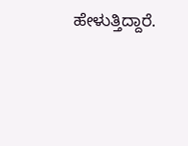ಹೇಳುತ್ತಿದ್ದಾರೆ.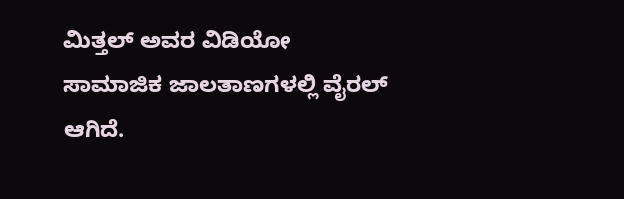ಮಿತ್ತಲ್ ಅವರ ವಿಡಿಯೋ ಸಾಮಾಜಿಕ ಜಾಲತಾಣಗಳಲ್ಲಿ ವೈರಲ್ ಆಗಿದೆ.